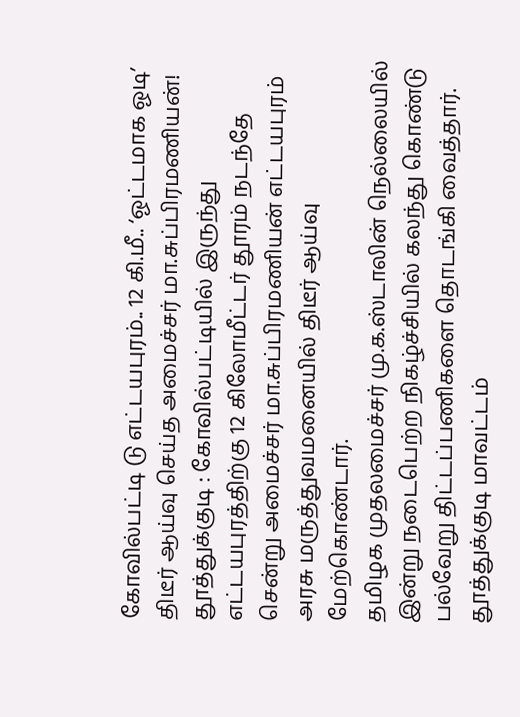கோவில்பட்டி டு எட்டயபுரம்.. 12 கி.மீ.. ‘ஓட்டமாக ஓடி’ திடீர் ஆய்வு செய்த அமைச்சர் மா.சுப்பிரமணியன்!
தூத்துக்குடி : கோவில்பட்டியில் இருந்து எட்டயபுரத்திற்கு 12 கிலோமீட்டர் தூரம் நடந்தே சென்று அமைச்சர் மா.சுப்பிரமணியன் எட்டயபுரம் அரசு மருத்துவமனையில் திடீர் ஆய்வு மேற்கொண்டார்.
தமிழக முதலமைச்சர் மு.க.ஸ்டாலின் நெல்லையில் இன்று நடைபெற்ற நிகழ்ச்சியில் கலந்து கொண்டு பல்வேறு திட்டப்பணிகளை தொடங்கி வைத்தார்.
தூத்துக்குடி மாவட்டம்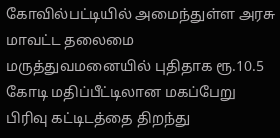கோவில்பட்டியில் அமைந்துள்ள அரசு மாவட்ட தலைமை மருத்துவமனையில் புதிதாக ரூ.10.5 கோடி மதிப்பீட்டிலான மகப்பேறு பிரிவு கட்டிடத்தை திறந்து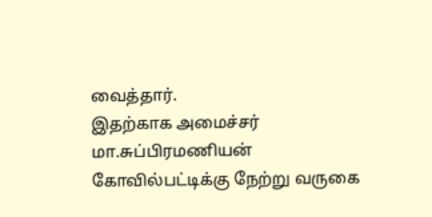வைத்தார்.
இதற்காக அமைச்சர் மா.சுப்பிரமணியன் கோவில்பட்டிக்கு நேற்று வருகை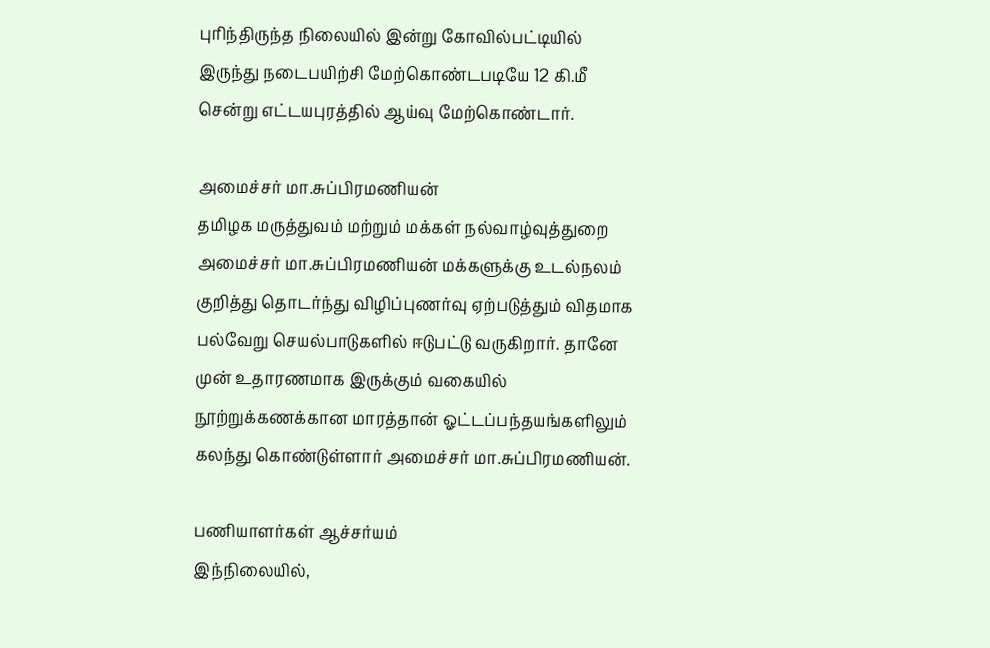புரிந்திருந்த நிலையில் இன்று கோவில்பட்டியில் இருந்து நடைபயிற்சி மேற்கொண்டபடியே 12 கி.மீ சென்று எட்டயபுரத்தில் ஆய்வு மேற்கொண்டார்.

அமைச்சர் மா.சுப்பிரமணியன்
தமிழக மருத்துவம் மற்றும் மக்கள் நல்வாழ்வுத்துறை அமைச்சர் மா.சுப்பிரமணியன் மக்களுக்கு உடல்நலம் குறித்து தொடர்ந்து விழிப்புணர்வு ஏற்படுத்தும் விதமாக பல்வேறு செயல்பாடுகளில் ஈடுபட்டு வருகிறார். தானே முன் உதாரணமாக இருக்கும் வகையில் நூற்றுக்கணக்கான மாரத்தான் ஓட்டப்பந்தயங்களிலும் கலந்து கொண்டுள்ளார் அமைச்சர் மா.சுப்பிரமணியன்.

பணியாளர்கள் ஆச்சர்யம்
இந்நிலையில்,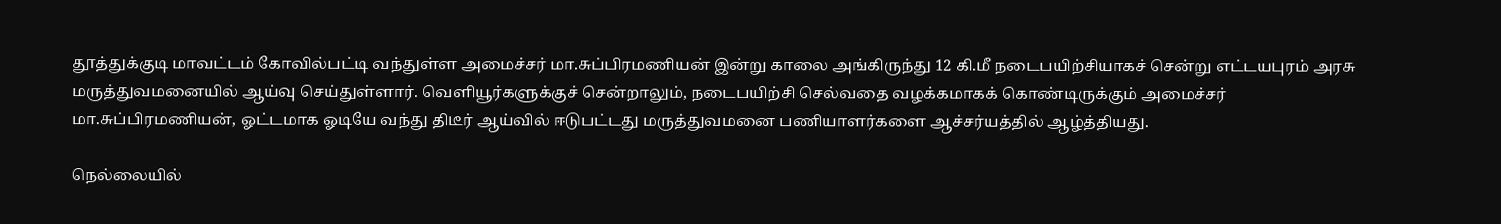தூத்துக்குடி மாவட்டம் கோவில்பட்டி வந்துள்ள அமைச்சர் மா.சுப்பிரமணியன் இன்று காலை அங்கிருந்து 12 கி.மீ நடைபயிற்சியாகச் சென்று எட்டயபுரம் அரசு மருத்துவமனையில் ஆய்வு செய்துள்ளார். வெளியூர்களுக்குச் சென்றாலும், நடைபயிற்சி செல்வதை வழக்கமாகக் கொண்டிருக்கும் அமைச்சர் மா.சுப்பிரமணியன், ஓட்டமாக ஓடியே வந்து திடீர் ஆய்வில் ஈடுபட்டது மருத்துவமனை பணியாளர்களை ஆச்சர்யத்தில் ஆழ்த்தியது.

நெல்லையில்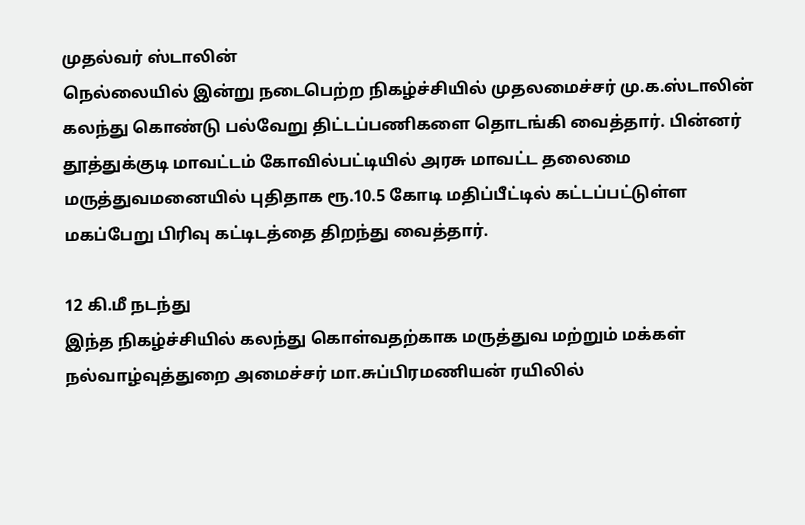முதல்வர் ஸ்டாலின்
நெல்லையில் இன்று நடைபெற்ற நிகழ்ச்சியில் முதலமைச்சர் மு.க.ஸ்டாலின் கலந்து கொண்டு பல்வேறு திட்டப்பணிகளை தொடங்கி வைத்தார். பின்னர் தூத்துக்குடி மாவட்டம் கோவில்பட்டியில் அரசு மாவட்ட தலைமை மருத்துவமனையில் புதிதாக ரூ.10.5 கோடி மதிப்பீட்டில் கட்டப்பட்டுள்ள மகப்பேறு பிரிவு கட்டிடத்தை திறந்து வைத்தார்.

12 கி.மீ நடந்து
இந்த நிகழ்ச்சியில் கலந்து கொள்வதற்காக மருத்துவ மற்றும் மக்கள் நல்வாழ்வுத்துறை அமைச்சர் மா.சுப்பிரமணியன் ரயிலில்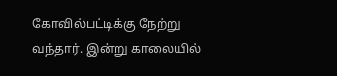கோவில்பட்டிக்கு நேற்று வந்தார். இன்று காலையில்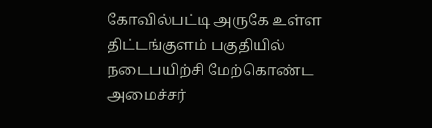கோவில்பட்டி அருகே உள்ள திட்டங்குளம் பகுதியில் நடைபயிற்சி மேற்கொண்ட அமைச்சர்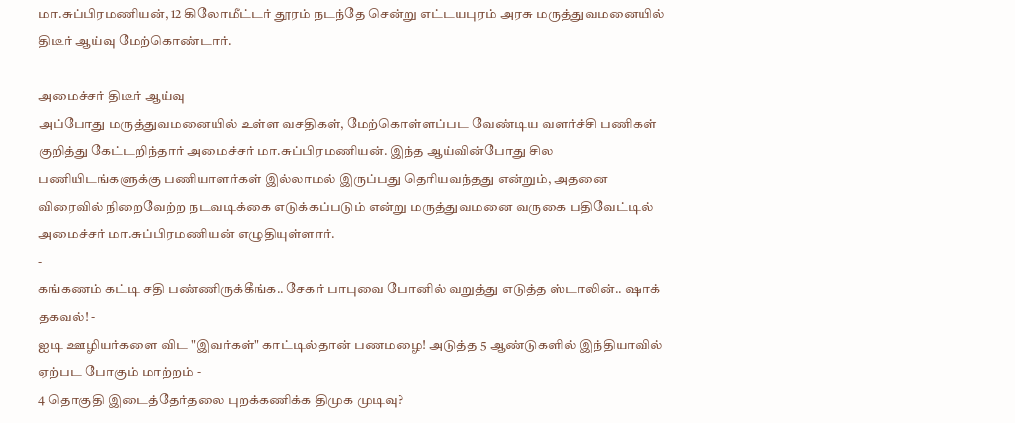மா.சுப்பிரமணியன், 12 கிலோமீட்டர் தூரம் நடந்தே சென்று எட்டயபுரம் அரசு மருத்துவமனையில் திடீர் ஆய்வு மேற்கொண்டார்.

அமைச்சர் திடீர் ஆய்வு
அப்போது மருத்துவமனையில் உள்ள வசதிகள், மேற்கொள்ளப்பட வேண்டிய வளர்ச்சி பணிகள் குறித்து கேட்டறிந்தார் அமைச்சர் மா.சுப்பிரமணியன். இந்த ஆய்வின்போது சில பணியிடங்களுக்கு பணியாளர்கள் இல்லாமல் இருப்பது தெரியவந்தது என்றும், அதனை விரைவில் நிறைவேற்ற நடவடிக்கை எடுக்கப்படும் என்று மருத்துவமனை வருகை பதிவேட்டில் அமைச்சர் மா.சுப்பிரமணியன் எழுதியுள்ளார்.
-
கங்கணம் கட்டி சதி பண்ணிருக்கீங்க.. சேகர் பாபுவை போனில் வறுத்து எடுத்த ஸ்டாலின்.. ஷாக் தகவல்! -
ஐடி ஊழியர்களை விட "இவர்கள்" காட்டில்தான் பணமழை! அடுத்த 5 ஆண்டுகளில் இந்தியாவில் ஏற்பட போகும் மாற்றம் -
4 தொகுதி இடைத்தேர்தலை புறக்கணிக்க திமுக முடிவு?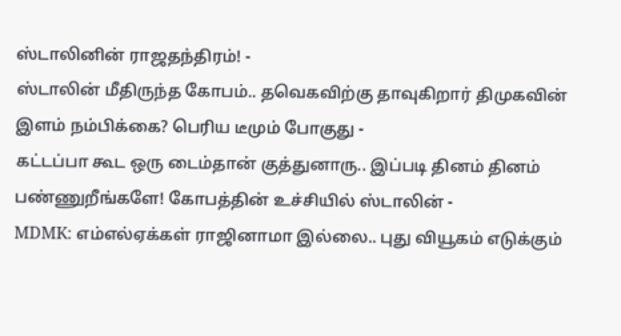ஸ்டாலினின் ராஜதந்திரம்! -
ஸ்டாலின் மீதிருந்த கோபம்.. தவெகவிற்கு தாவுகிறார் திமுகவின் இளம் நம்பிக்கை? பெரிய டீமும் போகுது -
கட்டப்பா கூட ஒரு டைம்தான் குத்துனாரு.. இப்படி தினம் தினம் பண்ணுறீங்களே! கோபத்தின் உச்சியில் ஸ்டாலின் -
MDMK: எம்எல்ஏக்கள் ராஜினாமா இல்லை.. புது வியூகம் எடுக்கும்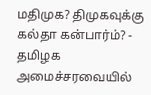மதிமுக? திமுகவுக்கு கல்தா கன்பார்ம்? -
தமிழக அமைச்சரவையில்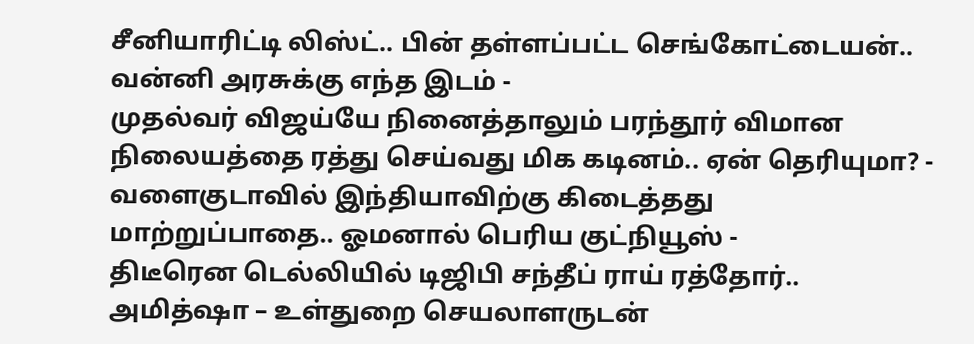சீனியாரிட்டி லிஸ்ட்.. பின் தள்ளப்பட்ட செங்கோட்டையன்.. வன்னி அரசுக்கு எந்த இடம் -
முதல்வர் விஜய்யே நினைத்தாலும் பரந்தூர் விமான நிலையத்தை ரத்து செய்வது மிக கடினம்.. ஏன் தெரியுமா? -
வளைகுடாவில் இந்தியாவிற்கு கிடைத்தது மாற்றுப்பாதை.. ஓமனால் பெரிய குட்நியூஸ் -
திடீரென டெல்லியில் டிஜிபி சந்தீப் ராய் ரத்தோர்.. அமித்ஷா – உள்துறை செயலாளருடன்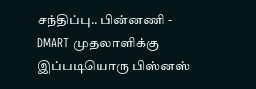சந்திப்பு.. பின்னணி -
DMART முதலாளிக்கு இப்படியொரு பிஸ்னஸ்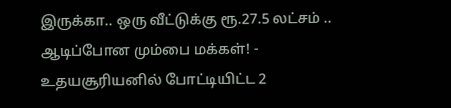இருக்கா.. ஒரு வீட்டுக்கு ரூ.27.5 லட்சம் .. ஆடிப்போன மும்பை மக்கள்! -
உதயசூரியனில் போட்டியிட்ட 2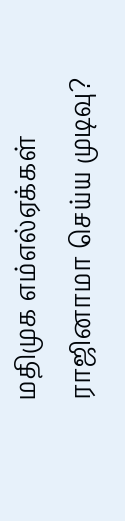மதிமுக எம்எல்ஏக்கள் ராஜினாமா செய்ய முடிவு?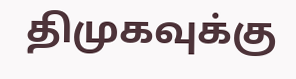திமுகவுக்கு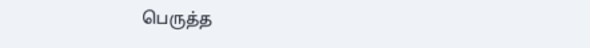பெருத்த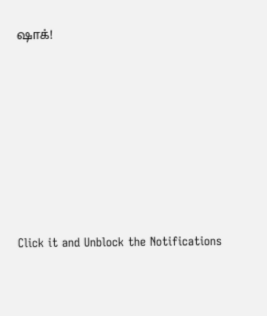ஷாக்!












Click it and Unblock the Notifications